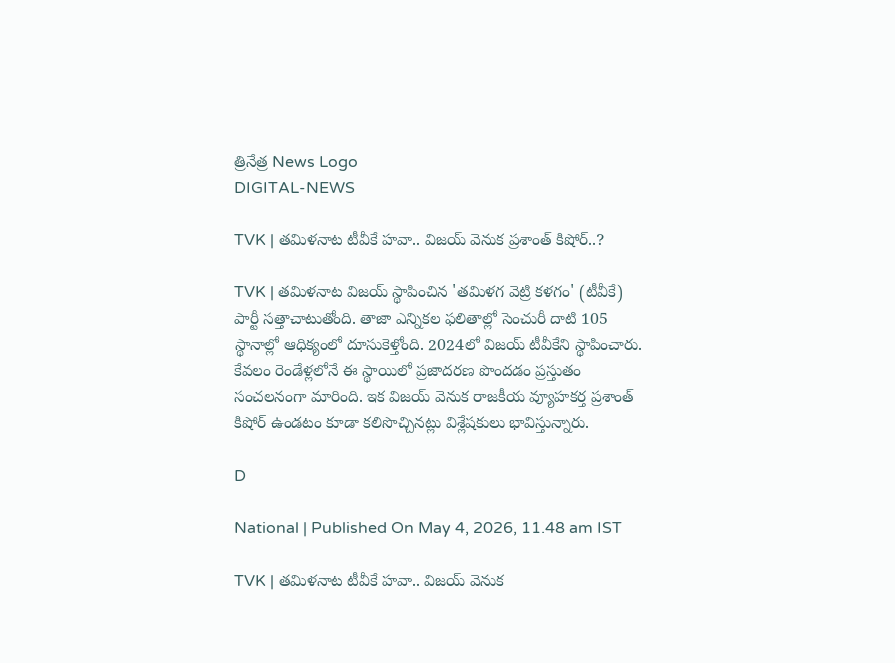త్రినేత్ర News Logo
DIGITAL-NEWS

TVK | త‌మిళ‌నాట టీవీకే హ‌వా.. విజ‌య్ వెనుక‌ ప్ర‌శాంత్ కిషోర్‌..?

TVK | త‌మిళ‌నాట విజ‌య్ స్థాపించిన 'తమిళగ వెట్రి కళగం' (టీవీకే) పార్టీ స‌త్తాచాటుతోంది. తాజా ఎన్నిక‌ల ఫ‌లితాల్లో సెంచురీ దాటి 105 స్థానాల్లో ఆధిక్యంలో దూసుకెళ్తోంది. 2024లో విజ‌య్ టీవీకేని స్థాపించారు. కేవ‌లం రెండేళ్ల‌లోనే ఈ స్థాయిలో ప్ర‌జాద‌ర‌ణ పొంద‌డం ప్ర‌స్తుతం సంచ‌ల‌నంగా మారింది. ఇక విజ‌య్ వెనుక రాజకీయ వ్యూహకర్త ప్రశాంత్‌ కిషోర్ ఉండ‌టం కూడా క‌లిసొచ్చిన‌ట్లు విశ్లేష‌కులు భావిస్తున్నారు.

D

National | Published On May 4, 2026, 11.48 am IST

TVK | త‌మిళ‌నాట టీవీకే హ‌వా.. విజ‌య్ వెనుక‌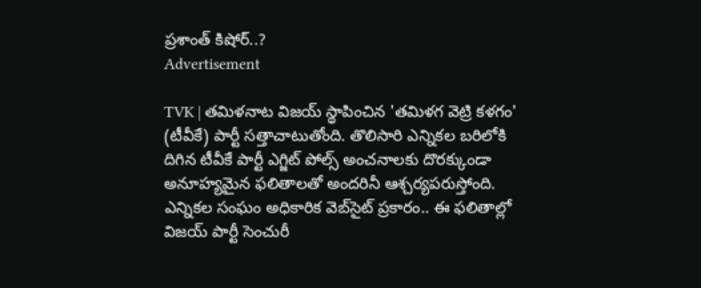ప్ర‌శాంత్ కిషోర్‌..?
Advertisement

TVK | త‌మిళ‌నాట విజ‌య్ స్థాపించిన 'తమిళగ వెట్రి కళగం' (టీవీకే) పార్టీ స‌త్తాచాటుతోంది. తొలిసారి ఎన్నికల బరిలోకి దిగిన టీవీకే పార్టీ ఎగ్జిట్ పోల్స్ అంచనాలకు దొరక్కుండా అనూహ్యమైన ఫలితాలతో అంద‌రినీ ఆశ్చ‌ర్య‌ప‌రుస్తోంది. ఎన్నిక‌ల సంఘం అధికారిక వెబ్‌సైట్ ప్ర‌కారం.. ఈ ఫ‌లితాల్లో విజ‌య్ పార్టీ సెంచురీ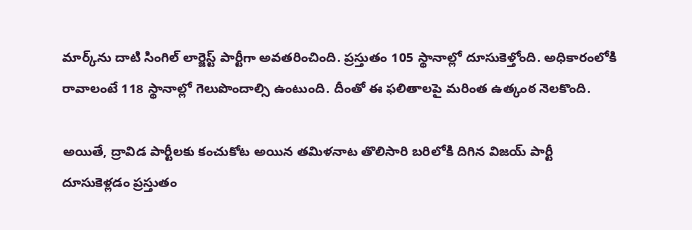మార్క్‌ను దాటి సింగిల్ లార్జెస్ట్ పార్టీగా అవ‌త‌రించింది. ప్ర‌స్తుతం 105 స్థానాల్లో దూసుకెళ్తోంది. అధికారంలోకి రావాలంటే 118 స్థానాల్లో గెలుపొందాల్సి ఉంటుంది. దీంతో ఈ ఫ‌లితాల‌పై మ‌రింత ఉత్కంఠ నెల‌కొంది.

అయితే, ద్రావిడ పార్టీల‌కు కంచుకోట అయిన తమిళ‌నాట తొలిసారి బ‌రిలోకి దిగిన విజ‌య్ పార్టీ దూసుకెళ్ల‌డం ప్ర‌స్తుతం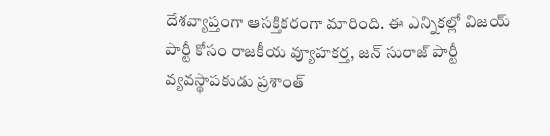దేశ‌వ్యాప్తంగా ఆస‌క్తిక‌రంగా మారింది. ఈ ఎన్నిక‌ల్లో విజ‌య్ పార్టీ కోసం రాజకీయ వ్యూహకర్త, జన్‌ సురాజ్‌ పార్టీ వ్యవస్థాపకుడు ప్రశాంత్‌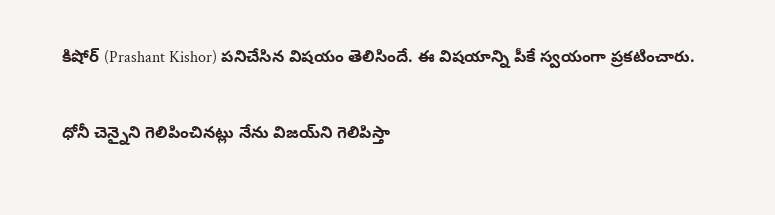కిషోర్‌ (Prashant Kishor) ప‌నిచేసిన విష‌యం తెలిసిందే. ఈ విష‌యాన్ని పీకే స్వ‌యంగా ప్ర‌క‌టించారు.

ధోనీ చెన్నైని గెలిపించినట్లు నేను విజయ్‌ని గెలిపిస్తా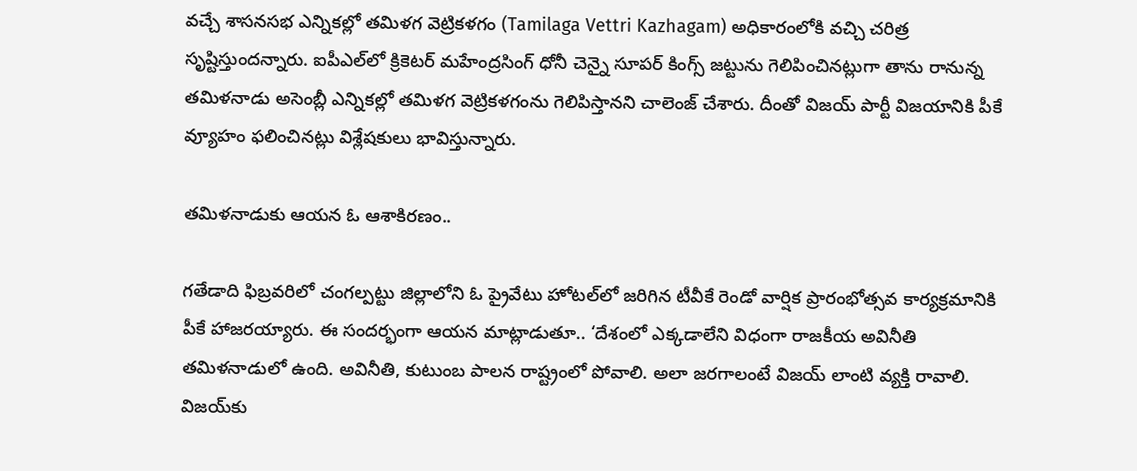వచ్చే శాసనసభ ఎన్నికల్లో తమిళగ వెట్రికళగం (Tamilaga Vettri Kazhagam) అధికారంలోకి వచ్చి చరిత్ర సృష్టిస్తుందన్నారు. ఐపీఎల్‌లో క్రికెటర్‌ మహేంద్రసింగ్ ధోనీ చెన్నై సూపర్ కింగ్స్‌ జట్టును గెలిపించినట్లుగా తాను రానున్న తమిళనాడు అసెంబ్లీ ఎన్నికల్లో తమిళగ వెట్రికళగంను గెలిపిస్తానని చాలెంజ్ చేశారు. దీంతో విజ‌య్ పార్టీ విజ‌యానికి పీకే వ్యూహం ఫ‌లించిన‌ట్లు విశ్లేష‌కులు భావిస్తున్నారు.

తమిళనాడుకు ఆయన ఓ ఆశాకిరణం..

గ‌తేడాది ఫిబ్ర‌వ‌రిలో చంగల్పట్టు జిల్లాలోని ఓ ప్రైవేటు హోటల్‌లో జ‌రిగిన టీవీకే రెండో వార్షిక ప్రారంభోత్స‌వ కార్య‌క్ర‌మానికి పీకే హాజ‌ర‌య్యారు. ఈ సంద‌ర్భంగా ఆయ‌న మాట్లాడుతూ.. ‘దేశంలో ఎక్కడాలేని విధంగా రాజకీయ అవినీతి తమిళనాడులో ఉంది. అవినీతి, కుటుంబ పాలన రాష్ట్రంలో పోవాలి. అలా జరగాలంటే విజయ్‌ లాంటి వ్యక్తి రావాలి. విజయ్‌కు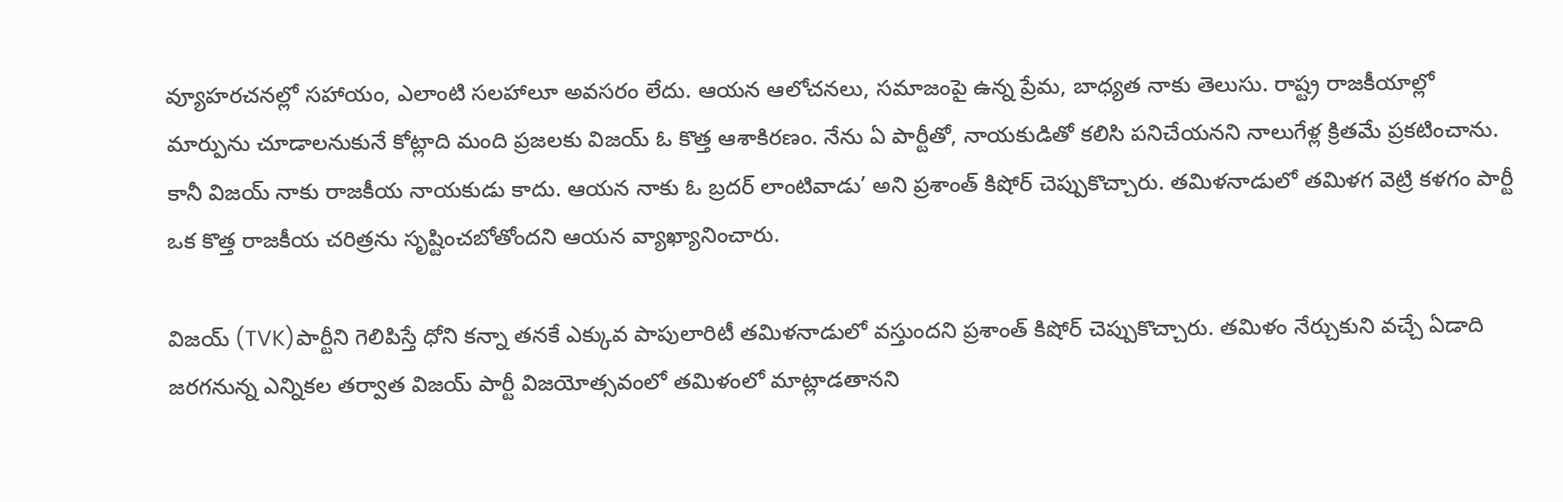వ్యూహరచనల్లో సహాయం, ఎలాంటి సలహాలూ అవసరం లేదు. ఆయన ఆలోచనలు, సమాజంపై ఉన్న ప్రేమ, బాధ్యత నాకు తెలుసు. రాష్ట్ర రాజకీయాల్లో మార్పును చూడాలనుకునే కోట్లాది మంది ప్రజలకు విజయ్‌ ఓ కొత్త ఆశాకిరణం. నేను ఏ పార్టీతో, నాయకుడితో కలిసి పనిచేయనని నాలుగేళ్ల క్రితమే ప్రకటించాను. కానీ విజయ్‌ నాకు రాజకీయ నాయకుడు కాదు. ఆయన నాకు ఓ బ్రదర్‌ లాంటివాడు’ అని ప్రశాంత్‌ కిషోర్‌ చెప్పుకొచ్చారు. తమిళనాడులో తమిళగ వెట్రి కళగం పార్టీ ఒక కొత్త రాజకీయ చరిత్రను సృష్టించబోతోందని ఆయన వ్యాఖ్యానించారు.

విజయ్ (TVK)పార్టీని గెలిపిస్తే ధోని కన్నా తనకే ఎక్కువ పాపులారిటీ తమిళనాడులో వస్తుందని ప్రశాంత్ కిషోర్ చెప్పుకొచ్చారు. తమిళం నేర్చుకుని వచ్చే ఏడాది జరగనున్న ఎన్నికల తర్వాత విజయ్ పార్టీ విజయోత్సవంలో తమిళంలో మాట్లాడతానని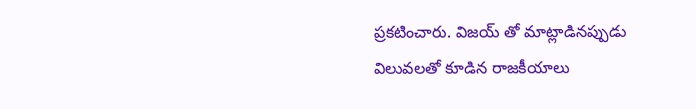ప్రకటించారు. విజయ్ తో మాట్లాడినప్పుడు విలువలతో కూడిన రాజకీయాలు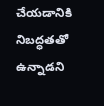చేయడానికి నిబద్ధతతో ఉన్నాడని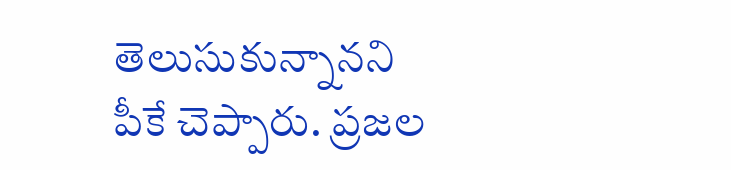తెలుసుకున్నానని పీకే చెప్పారు. ప్రజల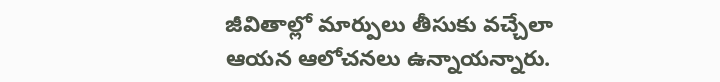జీవితాల్లో మార్పులు తీసుకు వచ్చేలా ఆయన ఆలోచనలు ఉన్నాయన్నారు.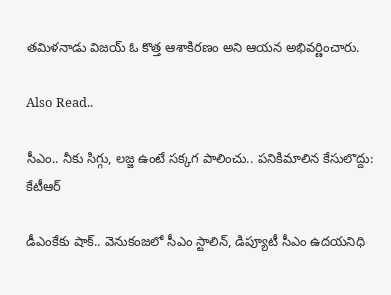తమిళనాడు విజయ్ ఓ కొత్త ఆశాకిర‌ణం అని ఆయన అభివర్ణించారు.

Also Read..

సీఎం.. నీకు సిగ్గు, ల‌జ్జ ఉంటే స‌క్క‌గ పాలించు.. ప‌నికిమాలిన కేసులొద్దు: కేటీఆర్‌

డీఎంకేకు షాక్‌.. వెనుకంజ‌లో సీఎం స్టాలిన్‌, డిప్యూటీ సీఎం ఉద‌య‌నిధి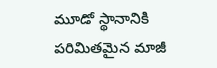మూడో స్థానానికి ప‌రిమిత‌మైన మాజీ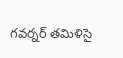గ‌వ‌ర్న‌ర్ త‌మిళిసై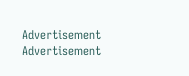Advertisement
Advertisement